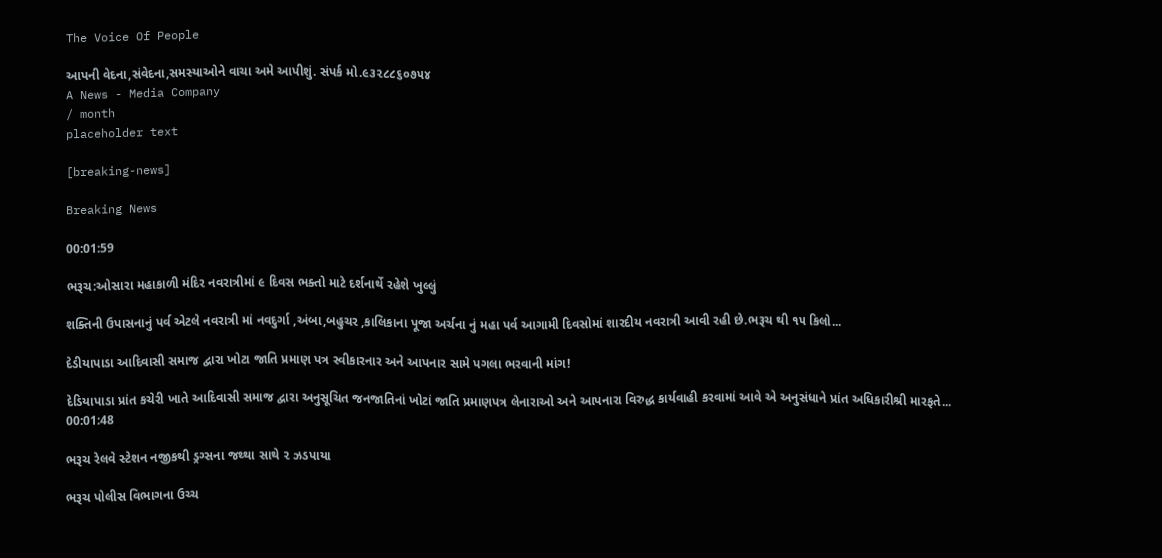The Voice Of People

આપની વેદના,સંવેદના,સમસ્યાઓને વાચા અમે આપીશું. સંપર્ક મો.૯૩૨૮૮૬૦૭૫૪
A News - Media Company
/ month
placeholder text

[breaking-news]

Breaking News

00:01:59

ભરૂચ:ઓસારા મહાકાળી મંદિર નવરાત્રીમાં ૯ દિવસ ભક્તો માટે દર્શનાર્થે રહેશે ખુલ્લું

શક્તિની ઉપાસનાનું પર્વ એટલે નવરાત્રી માં નવદુર્ગા ,અંબા,બહુચર ,કાલિકાના પૂજા અર્ચના નું મહા પર્વ આગામી દિવસોમાં શારદીય નવરાત્રી આવી રહી છે.ભરૂચ થી ૧૫ કિલો...

દેડીયાપાડા આદિવાસી સમાજ દ્વારા ખોટા જાતિ પ્રમાણ પત્ર સ્વીકારનાર અને આપનાર સામે પગલા ભરવાની માંગ!

દેડિયાપાડા પ્રાંત કચેરી ખાતે આદિવાસી સમાજ દ્વારા અનુસૂચિત જનજાતિનાં ખોટાં જાતિ પ્રમાણપત્ર લેનારાઓ અને આપનારા વિરુદ્ધ કાર્યવાહી કરવામાં આવે એ અનુસંધાને પ્રાંત અધિકારીશ્રી મારફતે...
00:01:48

ભરૂચ રેલવે સ્ટેશન નજીકથી ડ્રગ્સના જથ્થા સાથે ૨ ઝડપાયા

ભરૂચ પોલીસ વિભાગના ઉચ્ચ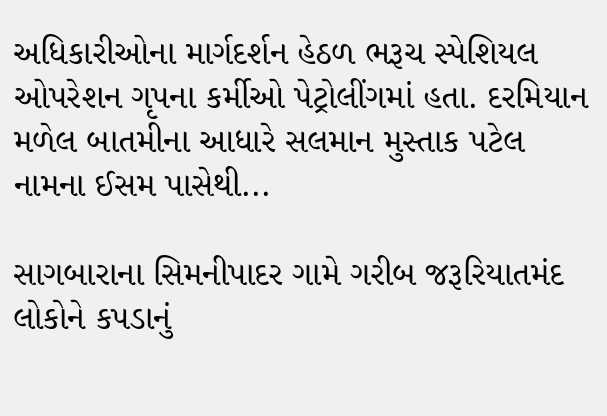અધિકારીઓના માર્ગદર્શન હેઠળ ભરૂચ સ્પેશિયલ ઓપરેશન ગૃપના કર્મીઓ પેટ્રોલીંગમાં હતા. દરમિયાન મળેલ બાતમીના આધારે સલમાન મુસ્તાક પટેલ નામના ઈસમ પાસેથી...

સાગબારાના સિમનીપાદર ગામે ગરીબ જરૂરિયાતમંદ લોકોને કપડાનું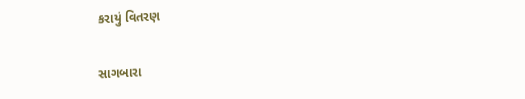કરાયું વિતરણ

સાગબારા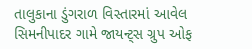તાલુકાના ડુંગરાળ વિસ્તારમાં આવેલ સિમનીપાદર ગામે જાયન્ટ્સ ગ્રુપ ઓફ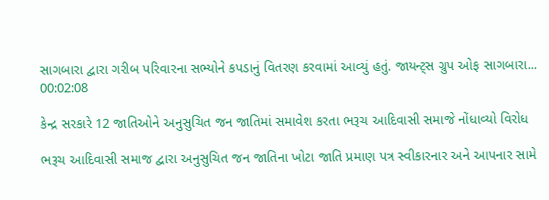સાગબારા દ્વારા ગરીબ પરિવારના સભ્યોને કપડાનું વિતરણ કરવામાં આવ્યું હતું. જાયન્ટ્સ ગ્રુપ ઓફ સાગબારા...
00:02:08

કેન્દ્ર સરકારે 12 જાતિઓને અનુસુચિત જન જાતિમાં સમાવેશ કરતા ભરૂચ આદિવાસી સમાજે નોંધાવ્યો વિરોધ

ભરૂચ આદિવાસી સમાજ દ્વારા અનુસુચિત જન જાતિના ખોટા જાતિ પ્રમાણ પત્ર સ્વીકારનાર અને આપનાર સામે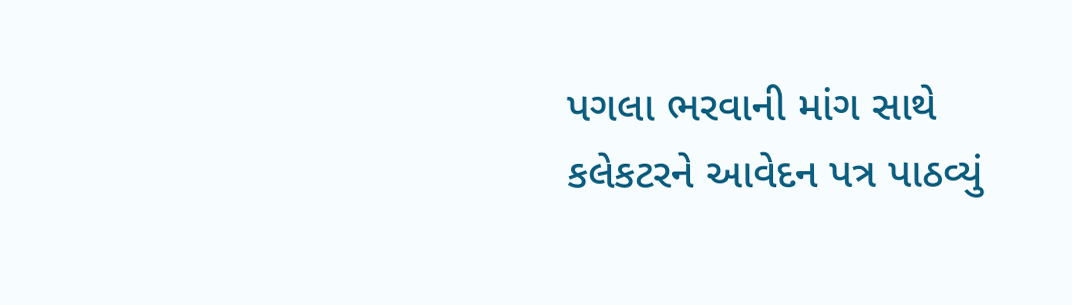પગલા ભરવાની માંગ સાથે કલેકટરને આવેદન પત્ર પાઠવ્યું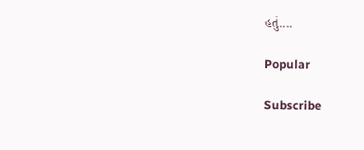હતું....

Popular

Subscribe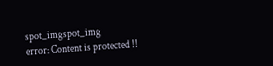spot_imgspot_img
error: Content is protected !!